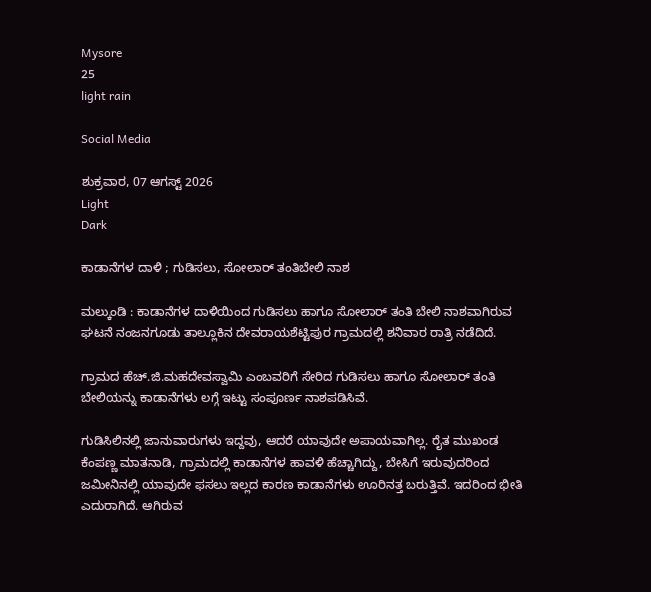Mysore
25
light rain

Social Media

ಶುಕ್ರವಾರ, 07 ಆಗಸ್ಟ್ 2026
Light
Dark

ಕಾಡಾನೆಗಳ ದಾಳಿ ; ಗುಡಿಸಲು, ಸೋಲಾರ್ ತಂತಿಬೇಲಿ ನಾಶ

ಮಲ್ಕುಂಡಿ : ಕಾಡಾನೆಗಳ ದಾಳಿಯಿಂದ ಗುಡಿಸಲು ಹಾಗೂ ಸೋಲಾರ್ ತಂತಿ ಬೇಲಿ ನಾಶವಾಗಿರುವ ಘಟನೆ ನಂಜನಗೂಡು ತಾಲ್ಲೂಕಿನ ದೇವರಾಯಶೆಟ್ಟಿಪುರ ಗ್ರಾಮದಲ್ಲಿ ಶನಿವಾರ ರಾತ್ರಿ ನಡೆದಿದೆ.

ಗ್ರಾಮದ ಹೆಚ್.ಜಿ.ಮಹದೇವಸ್ವಾಮಿ ಎಂಬವರಿಗೆ ಸೇರಿದ ಗುಡಿಸಲು ಹಾಗೂ ಸೋಲಾರ್ ತಂತಿ ಬೇಲಿಯನ್ನು ಕಾಡಾನೆಗಳು ಲಗ್ಗೆ ಇಟ್ಟು ಸಂಪೂರ್ಣ ನಾಶಪಡಿಸಿವೆ.

ಗುಡಿಸಿಲಿನಲ್ಲಿ ಜಾನುವಾರುಗಳು ಇದ್ದವು, ಆದರೆ ಯಾವುದೇ ಅಪಾಯವಾಗಿಲ್ಲ. ರೈತ ಮುಖಂಡ ಕೆಂಪಣ್ಣ ಮಾತನಾಡಿ, ಗ್ರಾಮದಲ್ಲಿ ಕಾಡಾನೆಗಳ ಹಾವಳಿ ಹೆಚ್ಚಾಗಿದ್ದು, ಬೇಸಿಗೆ ಇರುವುದರಿಂದ ಜಮೀನಿನಲ್ಲಿ ಯಾವುದೇ ಫಸಲು ಇಲ್ಲದ ಕಾರಣ ಕಾಡಾನೆಗಳು ಊರಿನತ್ತ ಬರುತ್ತಿವೆ. ಇದರಿಂದ ಭೀತಿ ಎದುರಾಗಿದೆ. ಆಗಿರುವ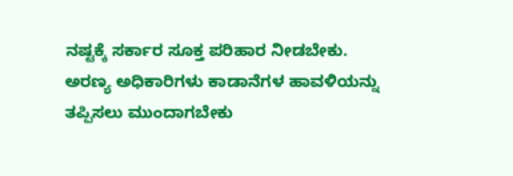ನಷ್ಟಕ್ಕೆ ಸರ್ಕಾರ ಸೂಕ್ತ ಪರಿಹಾರ ನೀಡಬೇಕು. ಅರಣ್ಯ ಅಧಿಕಾರಿಗಳು ಕಾಡಾನೆಗಳ ಹಾವಳಿಯನ್ನು ತಪ್ಪಿಸಲು ಮುಂದಾಗಬೇಕು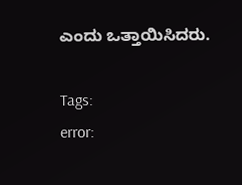ಎಂದು ಒತ್ತಾಯಿಸಿದರು.

Tags:
error: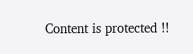Content is protected !!